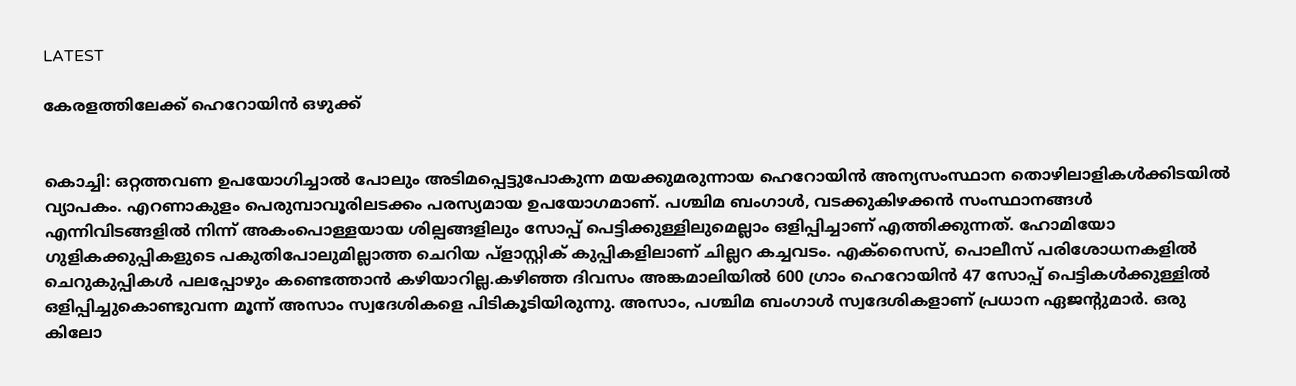LATEST

കേരളത്തിലേക്ക് ഹെറോയിൻ ഒഴുക്ക്


കൊച്ചി: ഒറ്റത്തവണ ഉപയോഗിച്ചാൽ പോലും അടിമപ്പെട്ടുപോകുന്ന മയക്കുമരുന്നായ ഹെറോയിൻ അന്യസംസ്ഥാന തൊഴിലാളികൾക്കിടയിൽ വ്യാപകം. എറണാകുളം പെരുമ്പാവൂരിലടക്കം പരസ്യമായ ഉപയോഗമാണ്. പശ്ചിമ ബംഗാൾ, വടക്കുകിഴക്കൻ സംസ്ഥാനങ്ങൾ എന്നിവിടങ്ങളിൽ നിന്ന് അകംപൊള്ളയായ ശില്പങ്ങളിലും സോപ്പ് പെട്ടിക്കുള്ളിലുമെല്ലാം ഒളിപ്പിച്ചാണ് എത്തിക്കുന്നത്. ഹോമിയോ ഗുളികക്കുപ്പികളുടെ പകുതിപോലുമില്ലാത്ത ചെറിയ പ്ളാസ്റ്റിക് കുപ്പികളിലാണ് ചില്ലറ കച്ചവടം. എക്‌സൈസ്, പൊലീസ് പരിശോധനകളിൽ ചെറുകുപ്പികൾ പലപ്പോഴും കണ്ടെത്താൻ കഴിയാറില്ല.കഴിഞ്ഞ ദിവസം അങ്കമാലിയിൽ 600 ഗ്രാം ഹെറോയിൻ 47 സോപ്പ് പെട്ടികൾക്കുള്ളിൽ ഒളിപ്പിച്ചുകൊണ്ടുവന്ന മൂന്ന് അസാം സ്വദേശികളെ പിടികൂടിയിരുന്നു. അസാം, പശ്ചിമ ബംഗാൾ സ്വദേശികളാണ് പ്രധാന ഏജന്റുമാർ. ഒരു കിലോ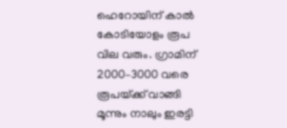ഹെറോയിന് കാൽ കോടിയോളം രൂപ വില വരും. ഗ്രാമിന് 2000–3000 വരെ രൂപയ്‌ക്ക് വാങ്ങി മൂന്നും നാലും ഇരട്ടി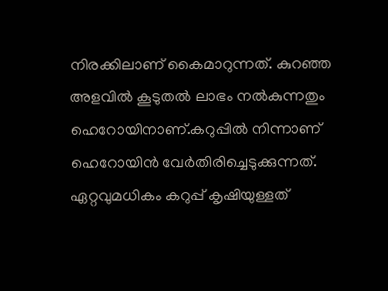നിരക്കിലാണ് കൈമാറുന്നത്. കുറഞ്ഞ അളവിൽ കൂടുതൽ ലാഭം നൽകുന്നതും ഹെറോയിനാണ്.കറുപ്പിൽ നിന്നാണ് ഹെറോയിൻ വേർതിരിച്ചെടുക്കുന്നത്. ഏറ്റവുമധികം കറുപ്പ് കൃഷിയുള്ളത്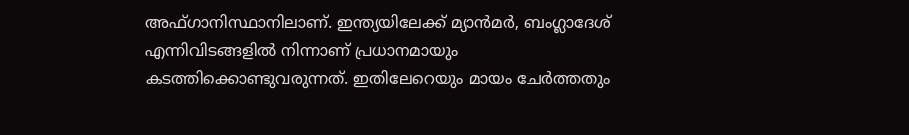അഫ്ഗാനിസ്ഥാനിലാണ്. ഇന്ത്യയിലേക്ക് മ്യാൻമർ, ബംഗ്ലാദേശ് എന്നിവിടങ്ങളിൽ നിന്നാണ് പ്രധാനമായും കടത്തിക്കൊണ്ടുവരുന്നത്. ഇതിലേറെയും മായം ചേർത്തതും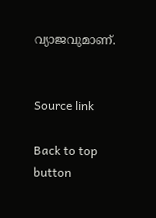വ്യാജവുമാണ്.


Source link

Back to top button